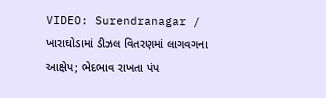VIDEO: Surendranagar / ખારાઘોડામાં ડીઝલ વિતરણમાં લાગવગના આક્ષેપ; ભેદભાવ રાખતા પંપ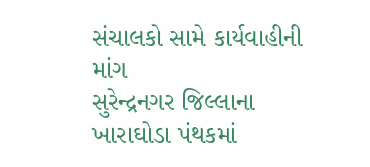સંચાલકો સામે કાર્યવાહીની માંગ
સુરેન્દ્રનગર જિલ્લાના ખારાઘોડા પંથકમાં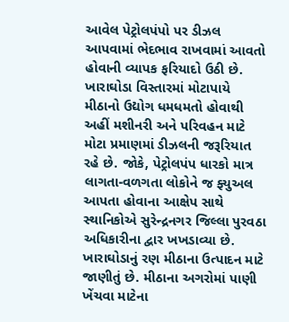આવેલ પેટ્રોલપંપો પર ડીઝલ આપવામાં ભેદભાવ રાખવામાં આવતો હોવાની વ્યાપક ફરિયાદો ઉઠી છે. ખારાઘોડા વિસ્તારમાં મોટાપાયે મીઠાનો ઉદ્યોગ ધમધમતો હોવાથી અહીં મશીનરી અને પરિવહન માટે મોટા પ્રમાણમાં ડીઝલની જરૂરિયાત રહે છે. જોકે, પેટ્રોલપંપ ધારકો માત્ર લાગતા-વળગતા લોકોને જ ફ્યુઅલ આપતા હોવાના આક્ષેપ સાથે સ્થાનિકોએ સુરેન્દ્રનગર જિલ્લા પુરવઠા અધિકારીના દ્વાર ખખડાવ્યા છે.
ખારાઘોડાનું રણ મીઠાના ઉત્પાદન માટે જાણીતું છે. મીઠાના અગરોમાં પાણી ખેંચવા માટેના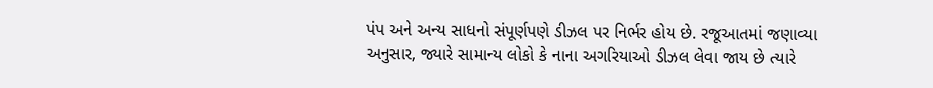પંપ અને અન્ય સાધનો સંપૂર્ણપણે ડીઝલ પર નિર્ભર હોય છે. રજૂઆતમાં જણાવ્યા અનુસાર, જ્યારે સામાન્ય લોકો કે નાના અગરિયાઓ ડીઝલ લેવા જાય છે ત્યારે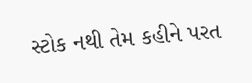સ્ટોક નથી તેમ કહીને પરત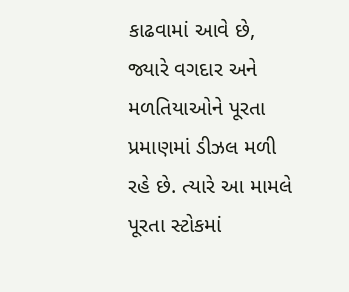કાઢવામાં આવે છે, જ્યારે વગદાર અને મળતિયાઓને પૂરતા પ્રમાણમાં ડીઝલ મળી રહે છે. ત્યારે આ મામલે પૂરતા સ્ટોકમાં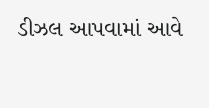ડીઝલ આપવામાં આવે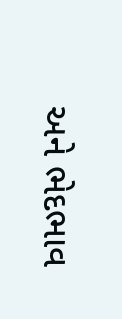અને ભેદભાવ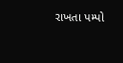રાખતા પમ્પો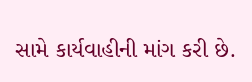સામે કાર્યવાહીની માંગ કરી છે.